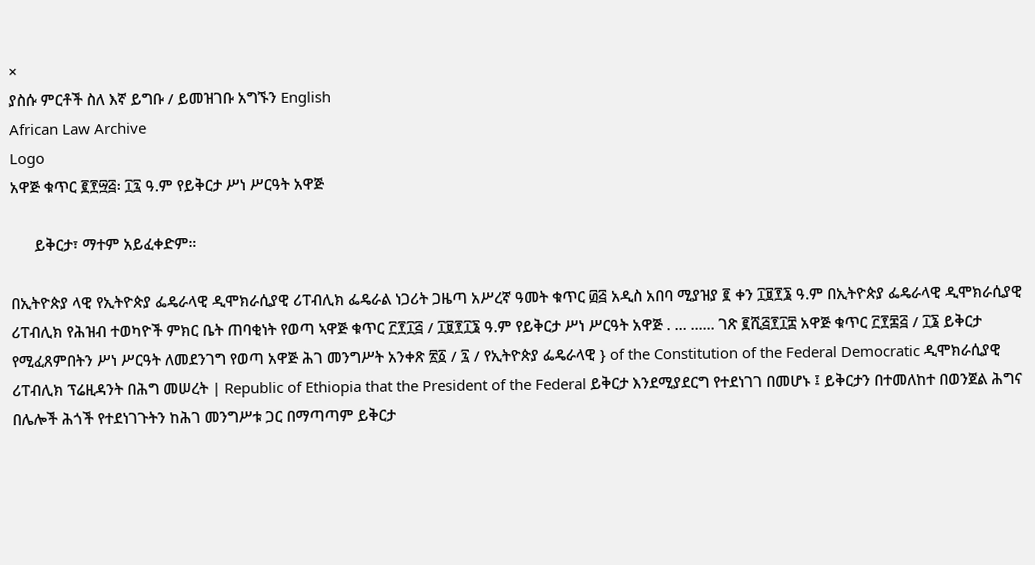×
ያስሱ ምርቶች ስለ እኛ ይግቡ / ይመዝገቡ አግኙን English
African Law Archive
Logo
አዋጅ ቁጥር ፪፻፵፭፡ ፲፯ ዓ.ም የይቅርታ ሥነ ሥርዓት አዋጅ

      ይቅርታ፣ ማተም አይፈቀድም።

በኢትዮጵያ ላዊ የኢትዮጵያ ፌዴራላዊ ዲሞክራሲያዊ ሪፐብሊክ ፌዴራል ነጋሪት ጋዜጣ አሥረኛ ዓመት ቁጥር ፴፭ አዲስ አበባ ሚያዝያ ፪ ቀን ፲፱፻፮ ዓ.ም በኢትዮጵያ ፌዴራላዊ ዲሞክራሲያዊ ሪፐብሊክ የሕዝብ ተወካዮች ምክር ቤት ጠባቂነት የወጣ ኣዋጅ ቁጥር ፫፻፲፭ / ፲፱፻፲፮ ዓ.ም የይቅርታ ሥነ ሥርዓት አዋጅ . … ...... ገጽ ፪ሺ፭፻፲፰ አዋጅ ቁጥር ፫፻፷፭ / ፲፮ ይቅርታ የሚፈጸምበትን ሥነ ሥርዓት ለመደንገግ የወጣ አዋጅ ሕገ መንግሥት አንቀጽ ፳፩ / ፯ / የኢትዮጵያ ፌዴራላዊ } of the Constitution of the Federal Democratic ዲሞክራሲያዊ ሪፐብሊክ ፕሬዚዳንት በሕግ መሠረት | Republic of Ethiopia that the President of the Federal ይቅርታ እንደሚያደርግ የተደነገገ በመሆኑ ፤ ይቅርታን በተመለከተ በወንጀል ሕግና በሌሎች ሕጎች የተደነገጉትን ከሕገ መንግሥቱ ጋር በማጣጣም ይቅርታ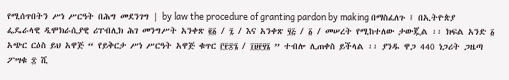የሚሰጥበትን ሥነ ሥርዓት በሕግ መደንገግ | by law the procedure of granting pardon by making በማስፈለጉ ፤ በኢትዮጵያ ፌዴራላዊ ዲሞክራሲያዊ ሪፐብሊክ ሕገ መንግሥት አንቀጽ ፪፩ / ፯ / እና አንቀጽ ፶፭ / ፩ / መሠረት የሚከተለው ታውጇል ፡፡ ክፍል አንድ ፩ አጭር ርዕስ ይህ አዋጅ “ የይቅርታ ሥነ ሥርዓት አዋጅ ቁጥር ፫፻፷፮ / ፲፱፻፶፮ ” ተብሎ ሊጠቀስ ይችላል ፡፡ ያንዱ ዋጋ 440 ነጋሪት ጋዜጣ ፖሣቁ ፰ ሺ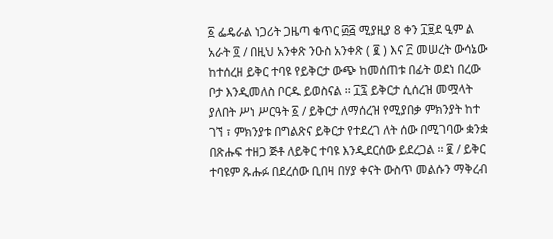፩ ፌዴራል ነጋሪት ጋዜጣ ቁጥር ፴፭ ሚያዚያ 8 ቀን ፲፱ደ ዒም ል አራት ፬ / በዚህ አንቀጽ ንዑስ አንቀጽ ( ፪ ) እና ፫ መሠረት ውሳኔው ከተሰረዘ ይቅር ተባዩ የይቅርታ ውጭ ከመሰጠቱ በፊት ወደነ በረው ቦታ እንዲመለስ ቦርዱ ይወስናል ፡፡ ፲፯ ይቅርታ ሲሰረዝ መሟላት ያለበት ሥነ ሥርዓት ፩ / ይቅርታ ለማሰረዝ የሚያበቃ ምክንያት ከተ ገኘ ፣ ምክንያቱ በግልጽና ይቅርታ የተደረገ ለት ሰው በሚገባው ቋንቋ በጽሑፍ ተዘጋ ጅቶ ለይቅር ተባዩ እንዲደርሰው ይደረጋል ፡፡ ፪ / ይቅር ተባዩም ጹሑፉ በደረሰው ቢበዛ በሃያ ቀናት ውስጥ መልሱን ማቅረብ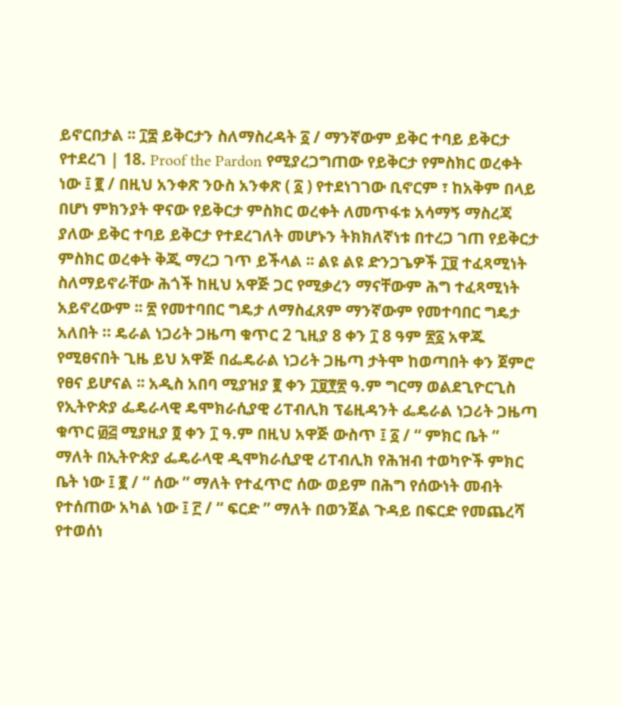ይኖርበታል ፡፡ ፲፰ ይቅርታን ስለማስረዳት ፩ / ማንኛውም ይቅር ተባይ ይቅርታ የተደረገ | 18. Proof the Pardon የሚያረጋግጠው የይቅርታ የምስክር ወረቀት ነው ፤ ፪ / በዚህ አንቀጽ ንዑስ አንቀጽ ( ፩ ) የተደነገገው ቢኖርም ፣ ከአቅም በላይ በሆነ ምክንያት ዋናው የይቅርታ ምስክር ወረቀት ለመጥፋቱ አሳማኝ ማስረጃ ያለው ይቅር ተባይ ይቅርታ የተደረገለት መሆኑን ትክክለኛነቱ በተረጋ ገጠ የይቅርታ ምስክር ወረቀት ቅጂ ማረጋ ገጥ ይችላል ፡፡ ልዩ ልዩ ድንጋጌዎች ፲፱ ተፈጻሚነት ስለማይኖራቸው ሕጎች ከዚህ አዋጅ ጋር የሚቃረን ማናቸውም ሕግ ተፈጻሚነት አይኖረውም ፡፡ ፳ የመተባበር ግዴታ ለማስፈጸም ማንኛውም የመተባበር ግዴታ አለበት ። ዴራል ነጋሪት ጋዜጣ ቁጥር 2 ጊዚያ 8 ቀን ፲ 8 ዓም ፳፩ አዋጁ የሚፀናበት ጊዜ ይህ አዋጅ በፌዴራል ነጋሪት ጋዜጣ ታትሞ ከወጣበት ቀን ጀምሮ የፀና ይሆናል ፡፡ አዲስ አበባ ሚያዝያ ፪ ቀን ፲፱፻፳ ዓ.ም ግርማ ወልደጊዮርጊስ የኢትዮጵያ ፌዴራላዊ ዴሞክራሲያዊ ሪፐብሊክ ፕሬዚዳንት ፌዴራል ነጋሪት ጋዜጣ ቁጥር ፴፭ ሚያዚያ ፬ ቀን ፲ ዓ.ም በዚህ አዋጅ ውስጥ ፤ ፩ / “ ምክር ቤት ” ማለት በኢትዮጵያ ፌዴራላዊ ዲሞክራሲያዊ ሪፐብሊክ የሕዝብ ተወካዮች ምክር ቤት ነው ፤ ፪ / “ ሰው ” ማለት የተፈጥሮ ሰው ወይም በሕግ የሰውነት መብት የተሰጠው አካል ነው ፤ ፫ / “ ፍርድ ” ማለት በወንጀል ጉዳይ በፍርድ የመጨረሻ የተወሰነ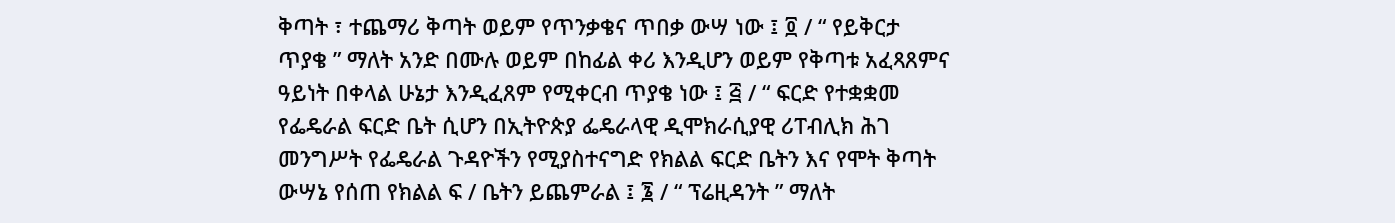ቅጣት ፣ ተጨማሪ ቅጣት ወይም የጥንቃቄና ጥበቃ ውሣ ነው ፤ ፬ / “ የይቅርታ ጥያቄ ” ማለት አንድ በሙሉ ወይም በከፊል ቀሪ እንዲሆን ወይም የቅጣቱ አፈጻጸምና ዓይነት በቀላል ሁኔታ እንዲፈጸም የሚቀርብ ጥያቄ ነው ፤ ፭ / “ ፍርድ የተቋቋመ የፌዴራል ፍርድ ቤት ሲሆን በኢትዮጵያ ፌዴራላዊ ዲሞክራሲያዊ ሪፐብሊክ ሕገ መንግሥት የፌዴራል ጉዳዮችን የሚያስተናግድ የክልል ፍርድ ቤትን እና የሞት ቅጣት ውሣኔ የሰጠ የክልል ፍ / ቤትን ይጨምራል ፤ ፮ / “ ፕሬዚዳንት ” ማለት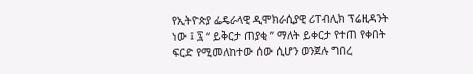የኢትዮጵያ ፌዴራላዊ ዲሞክራሲያዊ ሪፐብሊክ ፕሬዚዳንት ነው ፤ ፯ “ ይቅርታ ጠያቂ ” ማለት ይቀርታ የተጠ የቀበት ፍርድ የሚመለከተው ሰው ሲሆን ወንጀሉ ግበረ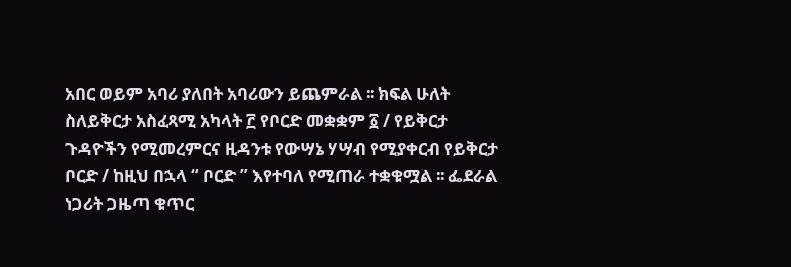አበር ወይም አባሪ ያለበት አባሪውን ይጨምራል ፡፡ ክፍል ሁለት ስለይቅርታ አስፈጻሚ አካላት ፫ የቦርድ መቋቋም ፩ / የይቅርታ ጉዳዮችን የሚመረምርና ዚዳንቱ የውሣኔ ሃሣብ የሚያቀርብ የይቅርታ ቦርድ / ከዚህ በኋላ “ ቦርድ ” እየተባለ የሚጠራ ተቋቁሟል ፡፡ ፌደራል ነጋሪት ጋዜጣ ቁጥር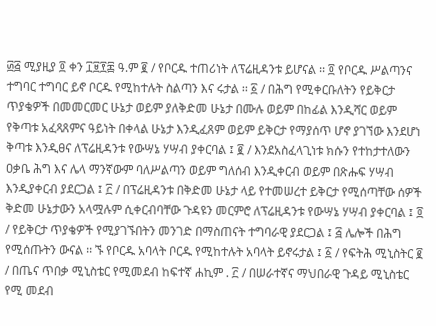፴፭ ሚያዚያ ፬ ቀን ፲፱፻፷ ዓ.ም ፪ / የቦርዱ ተጠሪነት ለፕሬዚዳንቱ ይሆናል ፡፡ ፬ የቦርዱ ሥልጣንና ተግባር ተግባር ይኖ ቦርዱ የሚከተሉት ስልጣን እና ሩታል ፡፡ ፩ / በሕግ የሚቀርቡለትን የይቅርታ ጥያቄዎች በመመርመር ሁኔታ ወይም ያለቅድመ ሁኔታ በሙሉ ወይም በከፊል እንዲሻር ወይም የቅጣቱ አፈጻጸምና ዓይነት በቀላል ሁኔታ እንዲፈጸም ወይም ይቅርታ የማያሰጥ ሆኖ ያገኘው እንደሆነ ቅጣቱ እንዲፀና ለፕሬዚዳንቱ የውሣኔ ሃሣብ ያቀርባል ፤ ፪ / እንደአስፈላጊነቱ ክሱን የተከታተለውን ዐቃቤ ሕግ እና ሌላ ማንኛውም ባለሥልጣን ወይም ግለሰብ እንዲቀርብ ወይም በጽሑፍ ሃሣብ እንዲያቀርብ ያደርጋል ፤ ፫ / በፕሬዚዳንቱ በቅድመ ሁኔታ ላይ የተመሠረተ ይቅርታ የሚሰጣቸው ሰዎች ቅድመ ሁኔታውን አላሟሉም ሲቀርብባቸው ጉዳዩን መርምሮ ለፕሬዚዳንቱ የውሣኔ ሃሣብ ያቀርባል ፤ ፬ / የይቅርታ ጥያቄዎች የሚያገኙበትን መንገድ በማስጠናት ተግባራዊ ያደርጋል ፤ ፭ ሌሎች በሕግ የሚሰጡትን ውናል ፡፡ ኙ የቦርዱ አባላት ቦርዱ የሚከተሉት አባላት ይኖሩታል ፤ ፩ / የፍትሕ ሚኒስትር ፪ / በጤና ጥበቃ ሚኒስቴር የሚመደብ ከፍተኛ ሐኪም . ፫ / በሠራተኛና ማህበራዊ ጉዳይ ሚኒስቴር የሚ መደብ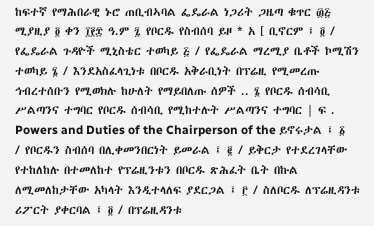ከፍተኛ የማሕበራዊ ኑሮ ጠቢብኣባል ፌዴራል ነጋሪት ጋዜጣ ቁጥር ፴፭ ሚያዚያ ፬ ቀን ፲፻፰ ዓ.ም ፯ የቦርዱ የስብሰባ ይዞ * አ [ ቢኖርም ፤ ፬ / የፌዴራል ጉዳዮች ሚኒስቴር ተወካይ ፭ / የፌዴራል ማረሚያ ቤቶች ኮሚሽን ተወካይ ፮ / እንደአስፈላጊነቱ በቦርዱ አቅራቢነት በፕሬዚ የሚመረጡ ኅብረተሰቡን የሚወክሉ ከሁለት የማይበለጡ ሰዎች .. ፮ የቦርዱ ሰብሳቢ ሥልጣንና ተግባር የቦርዱ ሰብሳቢ የሚከተሉት ሥልጣንና ተግባር | ፍ . Powers and Duties of the Chairperson of the ይኖሩታል ፤ ፩ / የቦርዱን ስብሰባ በሊቀመንበርነት ይመራል ፤ ፪ / ይቅርታ የተደረገላቸው የተከለከሉ በተመለከተ የፕሬዚንቱን በቦርዱ ጽሕፈት ቤት በኩል ለሚመለከታቸው አካላት እንዲተላለፍ ያደርጋል ፤ ፫ / ስለቦርዱ ለፕሬዚዳንቱ ሪፖርት ያቀርባል ፤ ፬ / በፕሬዚዳንቱ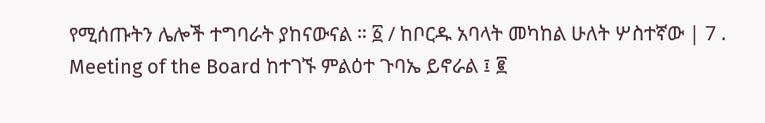የሚሰጡትን ሌሎች ተግባራት ያከናውናል ። ፩ / ከቦርዱ አባላት መካከል ሁለት ሦስተኛው | 7 . Meeting of the Board ከተገኙ ምልዕተ ጉባኤ ይኖራል ፤ ፪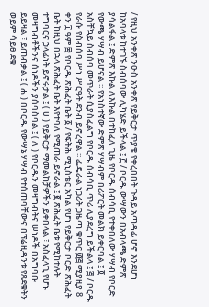/ የዚህ አንቀጽ ንዑስ አንቀጽ የይቅርታ ጥያቄ የቀረበበት ጉዳይ አጣዳፊ ሆኖ እንደሆነ ከአባላቱ ከተገኙ ስብሰባው ሊካሄድ ይችላል ፤ ፫ / ቦርዱ ውሣውን በአብላጫ ድምጽ ያሳልፋል ፤ ድምጽ እኩል ለእኩል በተከፈለ ጊዜ የቦርዱ ሰብሳቢ የተቀበለው ሃሣብ የቦርድ የውጫ ሃሣብ ይሆናል ፡፡ የአነስተኛው ድምጽ ሃሣብም በሪፖርት መልክ ይቀርባል ፤ ፬ አስቸኳይ ስብሰባ መጥራት ሲያስፈልግ የቦርዱ ሰብሳቢ ጥሪ ሊያደረግ ይችልላ ፤ ፭ / ቦርዱ የራሱ የስብሰባ ሥነ ሥርዓት ደንብ ይኖረዋል ፡፡ ፌዴራል ነጋሪት ጋዜጣ ቁጥር ፴፭ ሚያዚያ 8 ቀን ፲ ዓም ፰ የቦርዱ ጽሕፈት ቤት ፩ / የፍትሕ ሚኒስቴር አካል የሆነ የይቅርታ ቦርድ ጽሕፈት ቤት ከዚህ በኋላ ጽሕፈት ቤት እየተባለ የሚጠራ ይኖራል ፤ ፪ ጽሕፈት ቤቱ የሚከተሉት ተግባርና ኃላፊነት ይኖሩታል ፤ ( ሀ ) የይቅርታ ማመልከቻዎችን ይቀበላል ፣ አስፈላጊ የሆኑ መዛግብቶችንና ሰነዶችን ያሰባስባል ፤ ( ለ ) የቦርዱን መዛግብትና ሠነዶች በአግባቡ ይይዛል ፣ ይጠብቃል ፤ ( ሐ ) በቦርዱ የውሣኔ ሃሣብ የተሰጠባቸውና በፕሬዚዳንቱ የጸደቁትን ወይም ሳይፀ ደቁ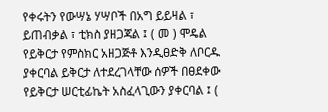የቀሩትን የውሣኔ ሃሣቦች በአግ ይይዛል ፣ ይጠብቃል ፣ ቲክስ ያዘጋጃል ፤ ( መ ) ሞዴል የይቅርታ የምስክር አዘጋጅቶ እንዲፀድቅ ለቦርዱ ያቀርባል ይቅርታ ለተደረገላቸው ሰዎች በፀደቀው የይቅርታ ሠርቲፊኬት አስፈላጊውን ያቀርባል ፤ (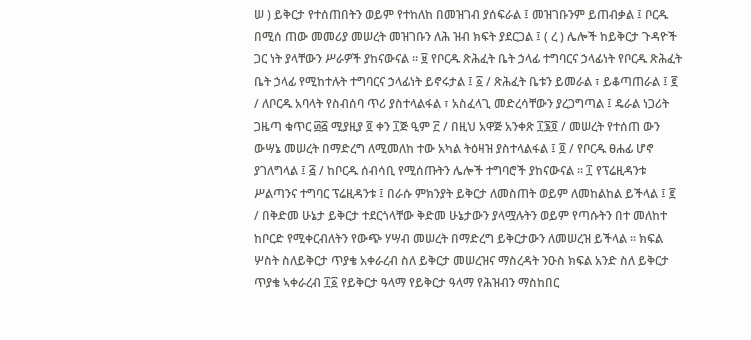ሠ ) ይቅርታ የተሰጠበትን ወይም የተከለከ በመዝገብ ያሰፍራል ፤ መዝገቡንም ይጠብቃል ፤ ቦርዱ በሚሰ ጠው መመሪያ መሠረት መዝገቡን ለሕ ዝብ ክፍት ያደርጋል ፤ ( ረ ) ሌሎች ከይቅርታ ጉዳዮች ጋር ነት ያላቸውን ሥራዎች ያከናውናል ፡፡ ፱ የቦርዱ ጽሕፈት ቤት ኃላፊ ተግባርና ኃላፊነት የቦርዱ ጽሕፈት ቤት ኃላፊ የሚከተሉት ተግባርና ኃላፊነት ይኖሩታል ፤ ፩ / ጽሕፈት ቤቱን ይመራል ፣ ይቆጣጠራል ፤ ፪ / ለቦርዱ አባላት የስብሰባ ጥሪ ያስተላልፋል ፣ አስፈላጊ መድረሳቸውን ያረጋግጣል ፤ ዴራል ነጋሪት ጋዜጣ ቁጥር ፴፭ ሚያዚያ ፬ ቀን ፲ጅ ዒም ፫ / በዚህ አዋጅ አንቀጽ ፲፮፬ / መሠረት የተሰጠ ውን ውሣኔ መሠረት በማድረግ ለሚመለከ ተው አካል ትዕዛዝ ያስተላልፋል ፤ ፬ / የቦርዱ ፀሐፊ ሆኖ ያገለግላል ፤ ፭ / ከቦርዱ ሰብሳቢ የሚሰጡትን ሌሎች ተግባሮች ያከናውናል ፡፡ ፲ የፕሬዚዳንቱ ሥልጣንና ተግባር ፕሬዚዳንቱ ፤ በራሱ ምክንያት ይቅርታ ለመስጠት ወይም ለመከልከል ይችላል ፤ ፪ / በቅድመ ሁኔታ ይቅርታ ተደርጎላቸው ቅድመ ሁኔታውን ያላሟሉትን ወይም የጣሱትን በተ መለከተ ከቦርድ የሚቀርብለትን የውጭ ሃሣብ መሠረት በማድረግ ይቅርታውን ለመሠረዝ ይችላል ፡፡ ክፍል ሦስት ስለይቅርታ ጥያቄ አቀራረብ ስለ ይቅርታ መሠረዝና ማስረዳት ንዑስ ክፍል አንድ ስለ ይቅርታ ጥያቄ ኣቀራረብ ፲፩ የይቅርታ ዓላማ የይቅርታ ዓላማ የሕዝብን ማስከበር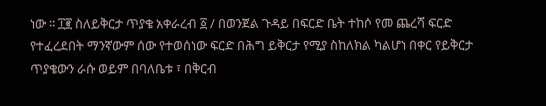ነው ፡፡ ፲፪ ስለይቅርታ ጥያቄ አቀራረብ ፩ / በወንጀል ጉዳይ በፍርድ ቤት ተከሶ የመ ጨረሻ ፍርድ የተፈረደበት ማንኛውም ሰው የተወሰነው ፍርድ በሕግ ይቅርታ የሚያ ስከለክል ካልሆነ በቀር የይቅርታ ጥያቄውን ራሱ ወይም በባለቤቱ ፣ በቅርብ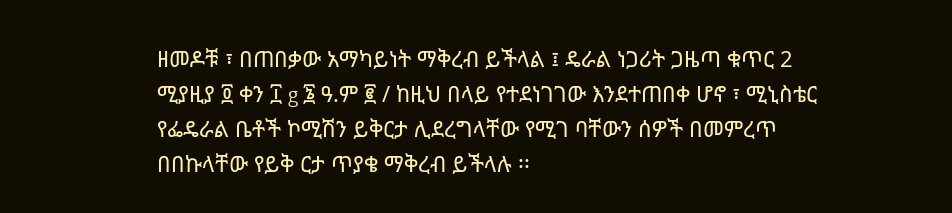ዘመዶቹ ፣ በጠበቃው አማካይነት ማቅረብ ይችላል ፤ ዴራል ነጋሪት ጋዜጣ ቁጥር 2 ሚያዚያ ፬ ቀን ፲ g ፮ ዓ.ም ፪ / ከዚህ በላይ የተደነገገው እንደተጠበቀ ሆኖ ፣ ሚኒስቴር የፌዴራል ቤቶች ኮሚሽን ይቅርታ ሊደረግላቸው የሚገ ባቸውን ሰዎች በመምረጥ በበኩላቸው የይቅ ርታ ጥያቄ ማቅረብ ይችላሉ ፡፡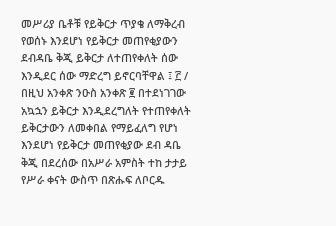መሥሪያ ቤቶቹ የይቅርታ ጥያቄ ለማቅረብ የወሰኑ እንደሆነ የይቅርታ መጠየቂያውን ደብዳቤ ቅጂ ይቅርታ ለተጠየቀለት ሰው እንዲደር ሰው ማድረግ ይኖርባቸዋል ፤ ፫ / በዚህ አንቀጽ ንዑስ አንቀጽ ፪ በተደነገገው አኳኋን ይቅርታ እንዲደረግለት የተጠየቀለት ይቅርታውን ለመቀበል የማይፈለግ የሆነ እንደሆነ የይቅርታ መጠየቂያው ደብ ዳቤ ቅጂ በደረሰው በአሥራ አምስት ተከ ታታይ የሥራ ቀናት ውስጥ በጽሑፍ ለቦርዱ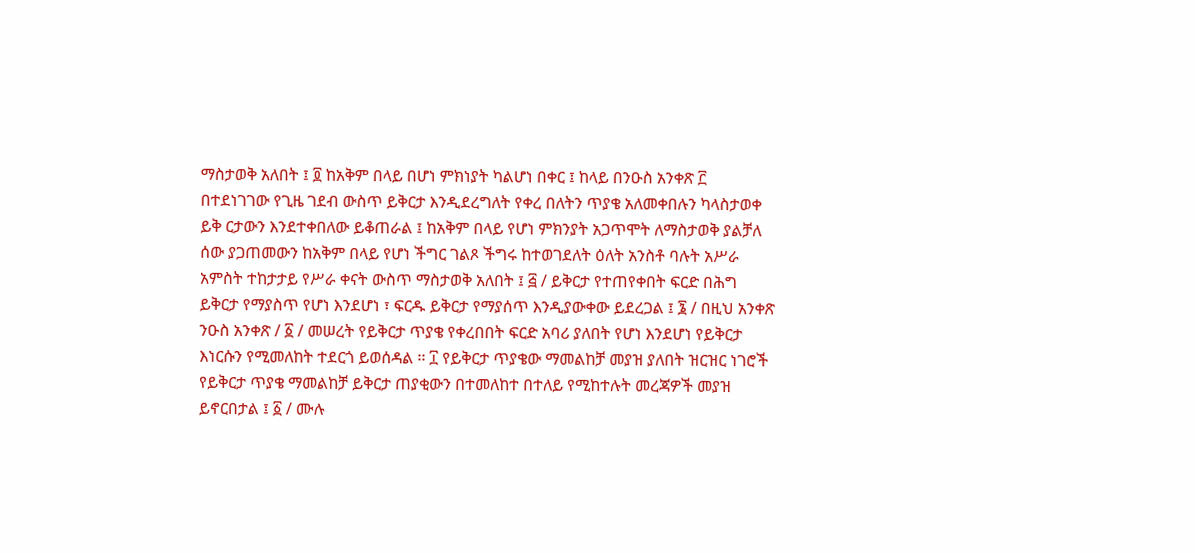ማስታወቅ አለበት ፤ ፬ ከአቅም በላይ በሆነ ምክነያት ካልሆነ በቀር ፤ ከላይ በንዑስ አንቀጽ ፫ በተደነገገው የጊዜ ገደብ ውስጥ ይቅርታ እንዲደረግለት የቀረ በለትን ጥያቄ አለመቀበሉን ካላስታወቀ ይቅ ርታውን እንደተቀበለው ይቆጠራል ፤ ከአቅም በላይ የሆነ ምክንያት አጋጥሞት ለማስታወቅ ያልቻለ ሰው ያጋጠመውን ከአቅም በላይ የሆነ ችግር ገልጾ ችግሩ ከተወገደለት ዕለት አንስቶ ባሉት አሥራ አምስት ተከታታይ የሥራ ቀናት ውስጥ ማስታወቅ አለበት ፤ ፭ / ይቅርታ የተጠየቀበት ፍርድ በሕግ ይቅርታ የማያስጥ የሆነ እንደሆነ ፣ ፍርዱ ይቅርታ የማያሰጥ እንዲያውቀው ይደረጋል ፤ ፮ / በዚህ አንቀጽ ንዑስ አንቀጽ / ፩ / መሠረት የይቅርታ ጥያቄ የቀረበበት ፍርድ አባሪ ያለበት የሆነ እንደሆነ የይቅርታ እነርሱን የሚመለከት ተደርጎ ይወሰዳል ፡፡ ፲ የይቅርታ ጥያቄው ማመልከቻ መያዝ ያለበት ዝርዝር ነገሮች የይቅርታ ጥያቄ ማመልከቻ ይቅርታ ጠያቂውን በተመለከተ በተለይ የሚከተሉት መረጃዎች መያዝ ይኖርበታል ፤ ፩ / ሙሉ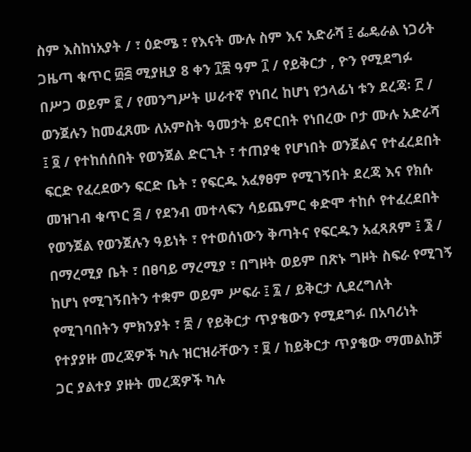ስም እስከነአያት / ፣ ዕድሜ ፣ የእናት ሙሉ ስም እና አድራሻ ፤ ፌዴራል ነጋሪት ጋዜጣ ቁጥር ፴፭ ሚያዚያ 8 ቀን ፲፰ ዓም ፲ / የይቅርታ , ዮን የሚደግፉ በሥጋ ወይም ፪ / የመንግሥት ሠራተኛ የነበረ ከሆነ የኃላፊነ ቱን ደረጃ፡ ፫ / ወንጀሉን ከመፈጸሙ ለአምስት ዓመታት ይኖርበት የነበረው ቦታ ሙሉ አድራሻ ፤ ፬ / የተከሰሰበት የወንጀል ድርጊት ፣ ተጠያቂ የሆነበት ወንጀልና የተፈረደበት ፍርድ የፈረደውን ፍርድ ቤት ፣ የፍርዱ አፈፃፀም የሚገኝበት ደረጃ እና የክሱ መዝገብ ቁጥር ፭ / የደንብ መተላፍን ሳይጨምር ቀድሞ ተከሶ የተፈረደበት የወንጀል የወንጀሉን ዓይነት ፣ የተወሰነውን ቅጣትና የፍርዱን አፈጻጸም ፤ ፮ / በማረሚያ ቤት ፣ በፀባይ ማረሚያ ፣ በግዞት ወይም በጽኑ ግዞት ስፍራ የሚገኝ ከሆነ የሚገኝበትን ተቋም ወይም ሥፍራ ፤ ፯ / ይቅርታ ሊደረግለት የሚገባበትን ምክንያት ፣ ፰ / የይቅርታ ጥያቄውን የሚደግፉ በአባሪነት የተያያዙ መረጃዎች ካሉ ዝርዝራቸውን ፣ ፱ / ከይቅርታ ጥያቄው ማመልከቻ ጋር ያልተያ ያዙት መረጃዎች ካሉ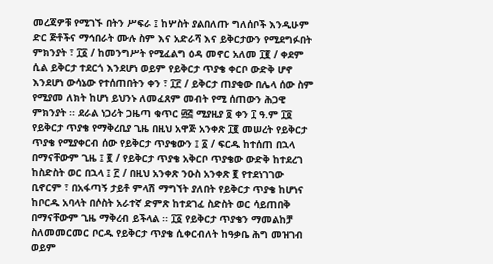መረጃዎቹ የሚገኙ በትን ሥፍራ ፤ ከሦስት ያልበለጡ ግለሰቦች እንዲሁም ድር ጅቶችና ማኅበራት ሙሉ ስም እና አድራሻ እና ይቅርታውን የሚደግፉበት ምክንያት ፣ ፲፩ / ከመንግሥት የሚፈልግ ዕዳ መኖር አለመ ፲፪ / ቀደም ሲል ይቅርታ ተደርጎ እንደሆነ ወይም የይቅርታ ጥያቄ ቀርቦ ውድቅ ሆኖ እንደሆነ ውሳኔው የተሰጠበትን ቀን ፣ ፲፫ / ይቅርታ ጠያቂው በሌላ ሰው ስም የሚያመ ለክት ከሆነ ይህንኑ ለመፈጸም መብት የሚ ሰጠውን ሕጋዊ ምክንያት ፡፡ ደራል ነጋሪት ጋዜጣ ቁጥር ፴፭ ሚያዚያ ፬ ቀን ፲ ዓ.ም ፲፬ የይቅርታ ጥያቄ የማቅረቢያ ጊዜ በዚህ አዋጅ አንቀጽ ፲፪ መሠረት የይቅርታ ጥያቄ የሚያቀርብ ሰው የይቅርታ ጥያቄውን ፤ ፩ / ፍርዱ ከተሰጠ በኋላ በማናቸውም ጊዜ ፤ ፪ / የይቅርታ ጥያቄ አቅርቦ ጥያቄው ውድቅ ከተደረገ ከስድስት ወር በኋላ ፤ ፫ / በዚህ አንቀጽ ንዑስ አንቀጽ ፪ የተደነገገው ቢኖርም ፣ በአፋጣኝ ታይቶ ምላሽ ማግኘት ያለበት የይቅርታ ጥያቄ ከሆነና ከቦርዱ አባላት በሶስት አራተኛ ድምጽ ከተደገፈ ስድስት ወር ሳይጠበቅ በማናቸውም ጊዜ ማቅረብ ይችላል ፡፡ ፲፩ የይቅርታ ጥያቄን ማመልከቻ ስለመመርመር ቦርዱ የይቅርታ ጥያቄ ሲቀርብለት ከዓቃቤ ሕግ መዝገብ ወይም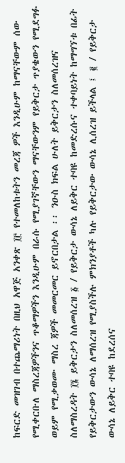ከፍርድ መዝገብ በተጨማሪነት በዚህ አዋጅ አንቀጽ ፲፫ የተመለከቱትን መረጃ ዎች እንዲሁም ከማናቸውም ሰው የሚቀርቡለ ማስረጃዎችንና ጥቆማዎችን እንዲሁም በራሱ የሚያገኛቸውን ማናቸውንም የይቅርታ ጥያቄውን የሚደግፉ ወይም የሚቃወሙ ማስረ ጃዎች መመርመር ይኖርበታል ፡፡ ንዑስ ክፍል ሁለት ይቅርታን ስለመሰረዝና ስለማስረዳት ፲፮ ይቅርታን ስለመሰረዝ ፩ / የይቅርታ ውሳኔ ለይቅር ተባዩ ከመድረሱና ተቀባይነት ከማግኘቱ በፊት የይቅርታውን ውሳኔ ለማሰረዝ የሚያስችሉ ምክንያቶች ካሉ የይቅርታው ውሳኔ ሊሰረዝ ይችላል ፤ ፪ / የይቅርታ ውሳኔ ለይቅር ተባዩ ከደረሰና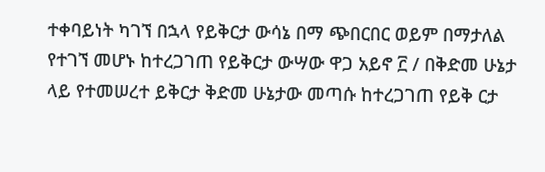ተቀባይነት ካገኘ በኋላ የይቅርታ ውሳኔ በማ ጭበርበር ወይም በማታለል የተገኘ መሆኑ ከተረጋገጠ የይቅርታ ውሣው ዋጋ አይኖ ፫ / በቅድመ ሁኔታ ላይ የተመሠረተ ይቅርታ ቅድመ ሁኔታው መጣሱ ከተረጋገጠ የይቅ ርታ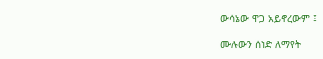ውሳኔው ዋጋ አይኖረውም ፤

ሙሉውን ሰነድ ለማየት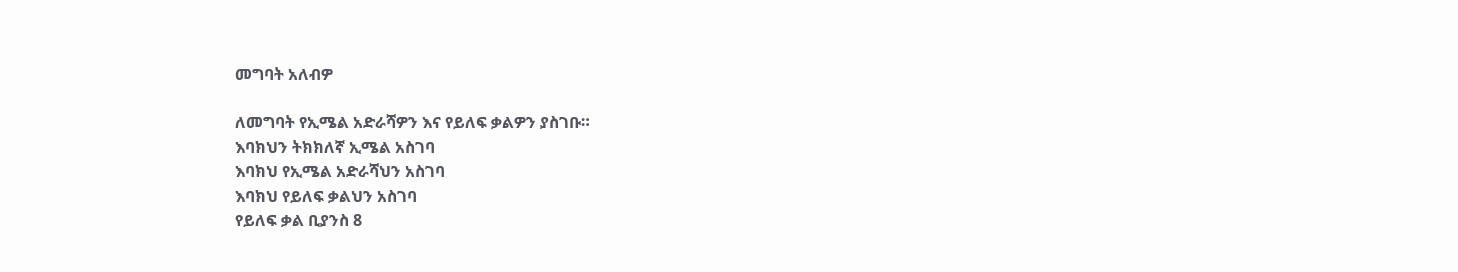መግባት አለብዎ

ለመግባት የኢሜል አድራሻዎን እና የይለፍ ቃልዎን ያስገቡ።
እባክህን ትክክለኛ ኢሜል አስገባ
እባክህ የኢሜል አድራሻህን አስገባ
እባክህ የይለፍ ቃልህን አስገባ
የይለፍ ቃል ቢያንስ 8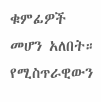ቁምፊዎች መሆን አለበት።
የሚስጥራዊውን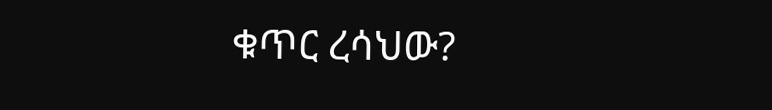ቁጥር ረሳህው?